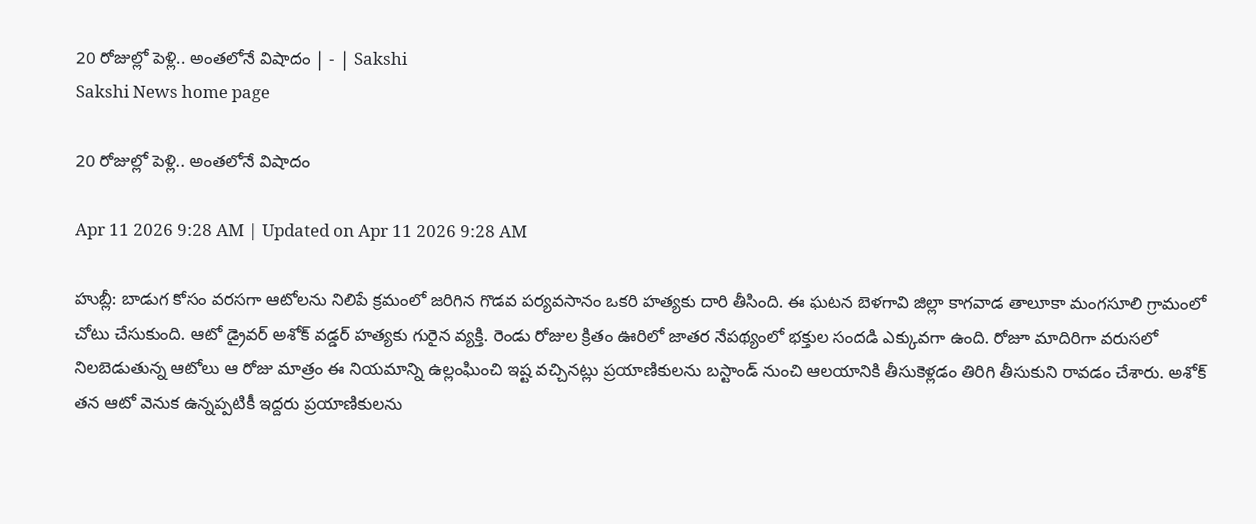20 రోజుల్లో పెళ్లి.. అంతలోనే విషాదం | - | Sakshi
Sakshi News home page

20 రోజుల్లో పెళ్లి.. అంతలోనే విషాదం

Apr 11 2026 9:28 AM | Updated on Apr 11 2026 9:28 AM

హుబ్లీ: బాడుగ కోసం వరసగా ఆటోలను నిలిపే క్రమంలో జరిగిన గొడవ పర్యవసానం ఒకరి హత్యకు దారి తీసింది. ఈ ఘటన బెళగావి జిల్లా కాగవాడ తాలూకా మంగసూలి గ్రామంలో చోటు చేసుకుంది. ఆటో డ్రైవర్‌ అశోక్‌ వడ్డర్‌ హత్యకు గురైన వ్యక్తి. రెండు రోజుల క్రితం ఊరిలో జాతర నేపథ్యంలో భక్తుల సందడి ఎక్కువగా ఉంది. రోజూ మాదిరిగా వరుసలో నిలబెడుతున్న ఆటోలు ఆ రోజు మాత్రం ఈ నియమాన్ని ఉల్లంఘించి ఇష్ట వచ్చినట్లు ప్రయాణికులను బస్టాండ్‌ నుంచి ఆలయానికి తీసుకెళ్లడం తిరిగి తీసుకుని రావడం చేశారు. అశోక్‌ తన ఆటో వెనుక ఉన్నప్పటికీ ఇద్దరు ప్రయాణికులను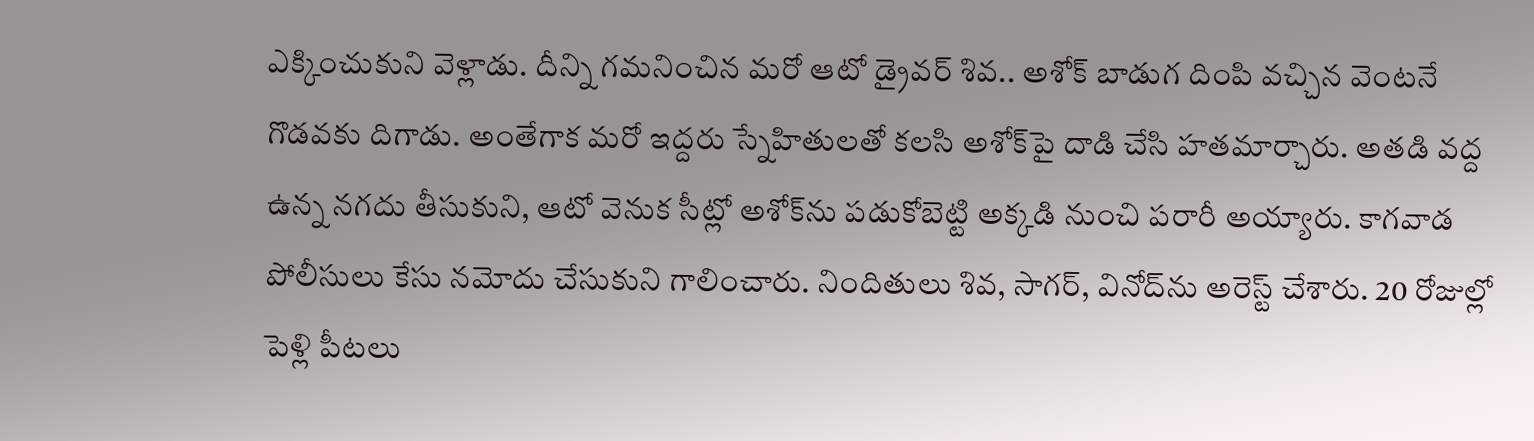ఎక్కించుకుని వెళ్లాడు. దీన్ని గమనించిన మరో ఆటో డ్రైవర్‌ శివ.. అశోక్‌ బాడుగ దింపి వచ్చిన వెంటనే గొడవకు దిగాడు. అంతేగాక మరో ఇద్దరు స్నేహితులతో కలసి అశోక్‌పై దాడి చేసి హతమార్చారు. అతడి వద్ద ఉన్న నగదు తీసుకుని, ఆటో వెనుక సీట్లో అశోక్‌ను పడుకోబెట్టి అక్కడి నుంచి పరారీ అయ్యారు. కాగవాడ పోలీసులు కేసు నమోదు చేసుకుని గాలించారు. నిందితులు శివ, సాగర్‌, వినోద్‌ను అరెస్ట్‌ చేశారు. 20 రోజుల్లో పెళ్లి పీటలు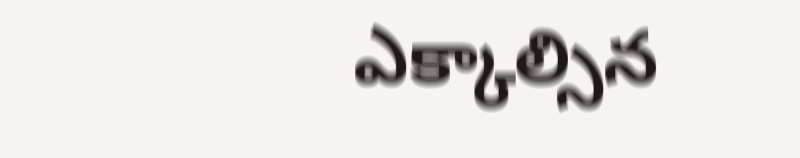ఎక్కాల్సిన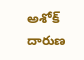అశోక్‌ దారుణ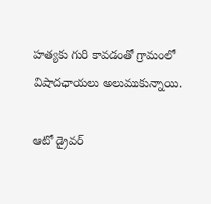హత్యకు గురి కావడంతో గ్రామంలో విషాదఛాయలు అలుముకున్నాయి.

ఆటో డ్రైవర్‌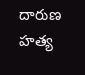దారుణ హత్య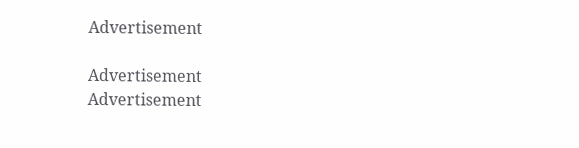Advertisement

Advertisement
Advertisement